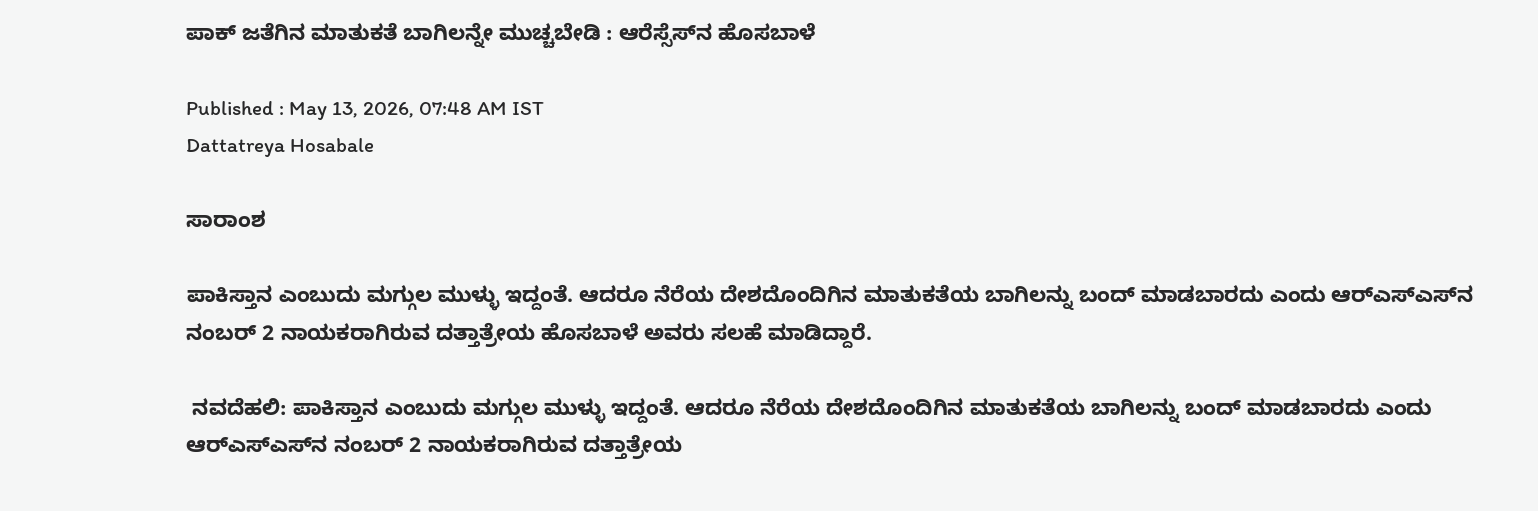ಪಾಕ್‌ ಜತೆಗಿನ ಮಾತುಕತೆ ಬಾಗಿಲನ್ನೇ ಮುಚ್ಚಬೇಡಿ : ಆರೆಸ್ಸೆಸ್‌ನ ಹೊಸಬಾಳೆ

Published : May 13, 2026, 07:48 AM IST
Dattatreya Hosabale

ಸಾರಾಂಶ

ಪಾಕಿಸ್ತಾನ ಎಂಬುದು ಮಗ್ಗುಲ ಮುಳ್ಳು ಇದ್ದಂತೆ. ಆದರೂ ನೆರೆಯ ದೇಶದೊಂದಿಗಿನ ಮಾತುಕತೆಯ ಬಾಗಿಲನ್ನು ಬಂದ್‌ ಮಾಡಬಾರದು ಎಂದು ಆರ್‌ಎಸ್‌ಎಸ್‌ನ ನಂಬರ್ 2 ನಾಯಕರಾಗಿರುವ ದತ್ತಾತ್ರೇಯ ಹೊಸಬಾಳೆ ಅವರು ಸಲಹೆ ಮಾಡಿದ್ದಾರೆ.

 ನವದೆಹಲಿ: ಪಾಕಿಸ್ತಾನ ಎಂಬುದು ಮಗ್ಗುಲ ಮುಳ್ಳು ಇದ್ದಂತೆ. ಆದರೂ ನೆರೆಯ ದೇಶದೊಂದಿಗಿನ ಮಾತುಕತೆಯ ಬಾಗಿಲನ್ನು ಬಂದ್‌ ಮಾಡಬಾರದು ಎಂದು ಆರ್‌ಎಸ್‌ಎಸ್‌ನ ನಂಬರ್ 2 ನಾಯಕರಾಗಿರುವ ದತ್ತಾತ್ರೇಯ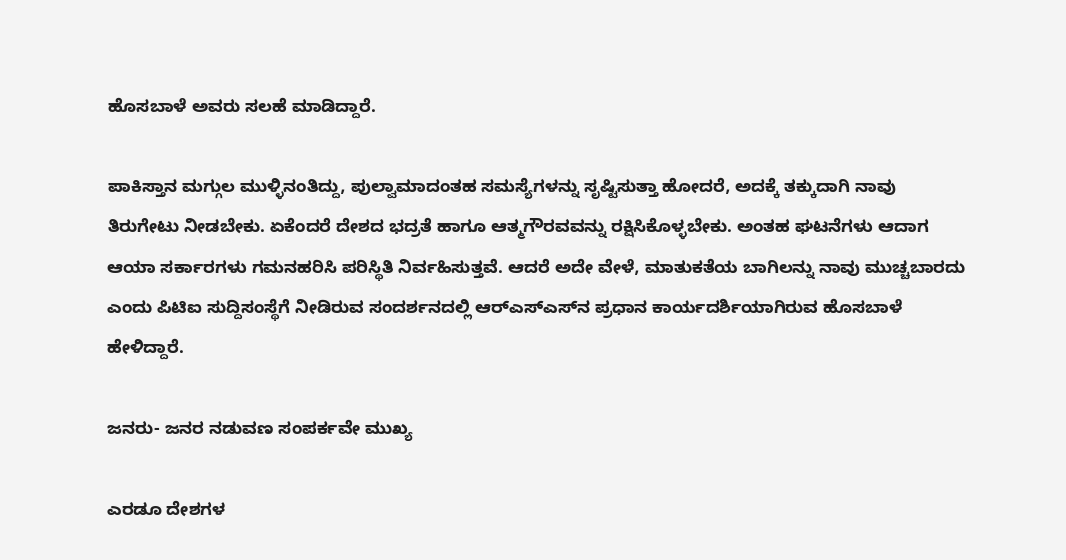ಹೊಸಬಾಳೆ ಅವರು ಸಲಹೆ ಮಾಡಿದ್ದಾರೆ.

ಪಾಕಿಸ್ತಾನ ಮಗ್ಗುಲ ಮುಳ್ಳಿನಂತಿದ್ದು, ಪುಲ್ವಾಮಾದಂತಹ ಸಮಸ್ಯೆಗಳನ್ನು ಸೃಷ್ಟಿಸುತ್ತಾ ಹೋದರೆ, ಅದಕ್ಕೆ ತಕ್ಕುದಾಗಿ ನಾವು ತಿರುಗೇಟು ನೀಡಬೇಕು. ಏಕೆಂದರೆ ದೇಶದ ಭದ್ರತೆ ಹಾಗೂ ಆತ್ಮಗೌರವವನ್ನು ರಕ್ಷಿಸಿಕೊಳ್ಳಬೇಕು. ಅಂತಹ ಘಟನೆಗಳು ಆದಾಗ ಆಯಾ ಸರ್ಕಾರಗಳು ಗಮನಹರಿಸಿ ಪರಿಸ್ಥಿತಿ ನಿರ್ವಹಿಸುತ್ತವೆ. ಆದರೆ ಅದೇ ವೇಳೆ, ಮಾತುಕತೆಯ ಬಾಗಿಲನ್ನು ನಾವು ಮುಚ್ಚಬಾರದು ಎಂದು ಪಿಟಿಐ ಸುದ್ದಿಸಂಸ್ಥೆಗೆ ನೀಡಿರುವ ಸಂದರ್ಶನದಲ್ಲಿ ಆರ್‌ಎಸ್‌ಎಸ್‌ನ ಪ್ರಧಾನ ಕಾರ್ಯದರ್ಶಿಯಾಗಿರುವ ಹೊಸಬಾಳೆ ಹೇಳಿದ್ದಾರೆ.

ಜನರು- ಜನರ ನಡುವಣ ಸಂಪರ್ಕವೇ ಮುಖ್ಯ

ಎರಡೂ ದೇಶಗಳ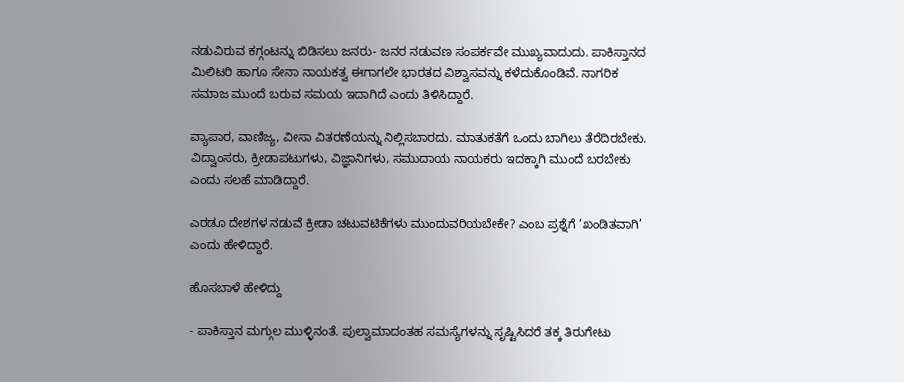ನಡುವಿರುವ ಕಗ್ಗಂಟನ್ನು ಬಿಡಿಸಲು ಜನರು- ಜನರ ನಡುವಣ ಸಂಪರ್ಕವೇ ಮುಖ್ಯವಾದುದು. ಪಾಕಿಸ್ತಾನದ ಮಿಲಿಟರಿ ಹಾಗೂ ಸೇನಾ ನಾಯಕತ್ವ ಈಗಾಗಲೇ ಭಾರತದ ವಿಶ್ವಾಸವನ್ನು ಕಳೆದುಕೊಂಡಿವೆ. ನಾಗರಿಕ ಸಮಾಜ ಮುಂದೆ ಬರುವ ಸಮಯ ಇದಾಗಿದೆ ಎಂದು ತಿಳಿಸಿದ್ದಾರೆ.

ವ್ಯಾಪಾರ, ವಾಣಿಜ್ಯ, ವೀಸಾ ವಿತರಣೆಯನ್ನು ನಿಲ್ಲಿಸಬಾರದು. ಮಾತುಕತೆಗೆ ಒಂದು ಬಾಗಿಲು ತೆರೆದಿರಬೇಕು. ವಿದ್ವಾಂಸರು, ಕ್ರೀಡಾಪಟುಗಳು, ವಿಜ್ಞಾನಿಗಳು, ಸಮುದಾಯ ನಾಯಕರು ಇದಕ್ಕಾಗಿ ಮುಂದೆ ಬರಬೇಕು ಎಂದು ಸಲಹೆ ಮಾಡಿದ್ದಾರೆ.

ಎರಡೂ ದೇಶಗಳ ನಡುವೆ ಕ್ರೀಡಾ ಚಟುವಟಿಕೆಗಳು ಮುಂದುವರಿಯಬೇಕೇ? ಎಂಬ ಪ್ರಶ್ನೆಗೆ ‘ಖಂಡಿತವಾಗಿ’ ಎಂದು ಹೇಳಿದ್ದಾರೆ.

ಹೊಸಬಾಳೆ ಹೇಳಿದ್ದು

- ಪಾಕಿಸ್ತಾನ ಮಗ್ಗುಲ ಮುಳ್ಳಿನಂತೆ. ಪುಲ್ವಾಮಾದಂತಹ ಸಮಸ್ಯೆಗಳನ್ನು ಸೃಷ್ಟಿಸಿದರೆ ತಕ್ಕ ತಿರುಗೇಟು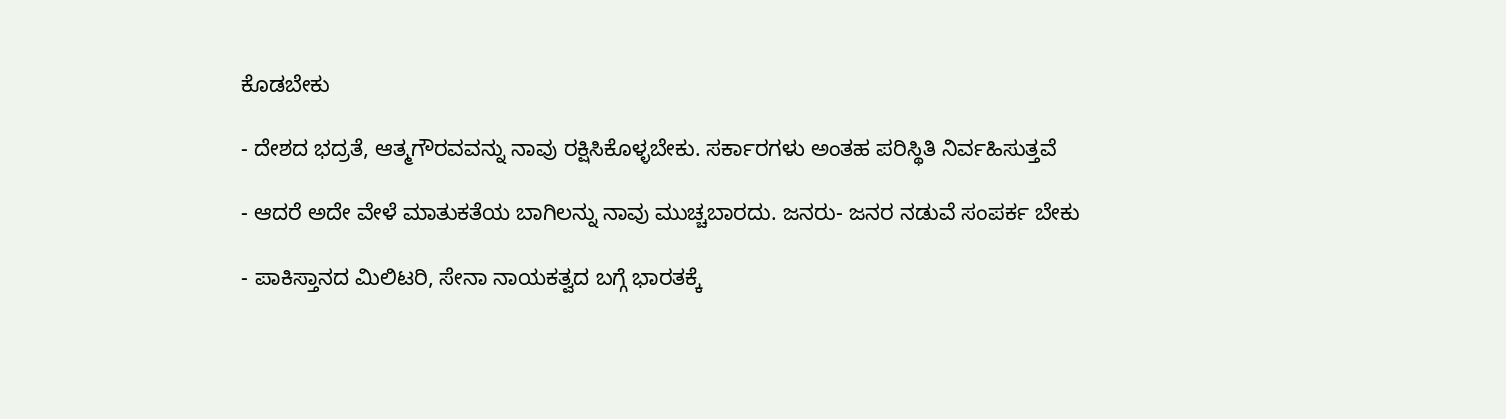ಕೊಡಬೇಕು

- ದೇಶದ ಭದ್ರತೆ, ಆತ್ಮಗೌರವವನ್ನು ನಾವು ರಕ್ಷಿಸಿಕೊಳ್ಳಬೇಕು. ಸರ್ಕಾರಗಳು ಅಂತಹ ಪರಿಸ್ಥಿತಿ ನಿರ್ವಹಿಸುತ್ತವೆ

- ಆದರೆ ಅದೇ ವೇಳೆ ಮಾತುಕತೆಯ ಬಾಗಿಲನ್ನು ನಾವು ಮುಚ್ಚಬಾರದು. ಜನರು- ಜನರ ನಡುವೆ ಸಂಪರ್ಕ ಬೇಕು

- ಪಾಕಿಸ್ತಾನದ ಮಿಲಿಟರಿ, ಸೇನಾ ನಾಯಕತ್ವದ ಬಗ್ಗೆ ಭಾರತಕ್ಕೆ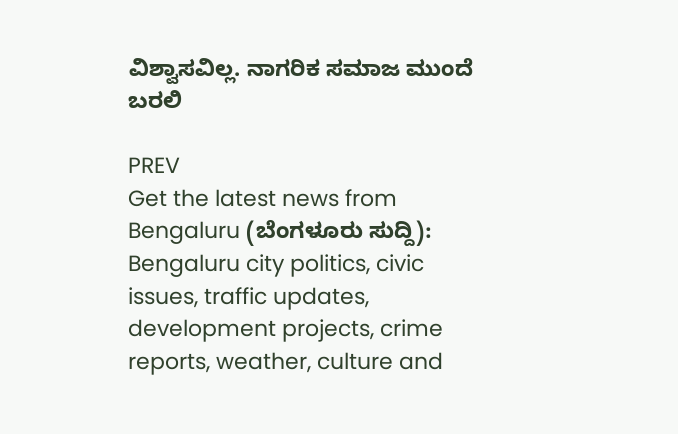ವಿಶ್ವಾಸವಿಲ್ಲ. ನಾಗರಿಕ ಸಮಾಜ ಮುಂದೆ ಬರಲಿ

PREV
Get the latest news from Bengaluru (ಬೆಂಗಳೂರು ಸುದ್ದಿ): Bengaluru city politics, civic issues, traffic updates, development projects, crime reports, weather, culture and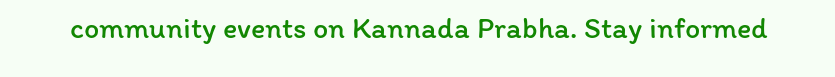community events on Kannada Prabha. Stay informed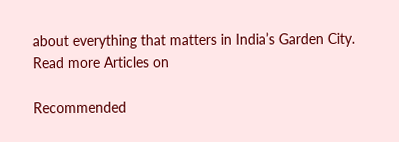about everything that matters in India’s Garden City.
Read more Articles on

Recommended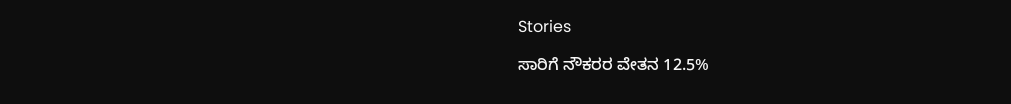Stories

ಸಾರಿಗೆ ನೌಕರರ ವೇತನ 12.5%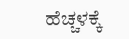ಹೆಚ್ಚಳಕ್ಕೆ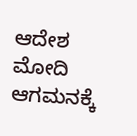ಆದೇಶ
ಮೋದಿ ಆಗಮನಕ್ಕೆ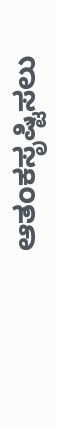ಆತಂಕಸೃಷ್ಟಿಸಲು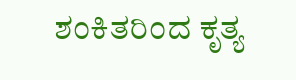ಶಂಕಿತರಿಂದ ಕೃತ್ಯ